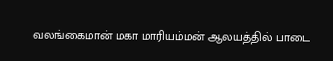வலங்கைமான் மகா மாரியம்மன் ஆலயத்தில் பாடை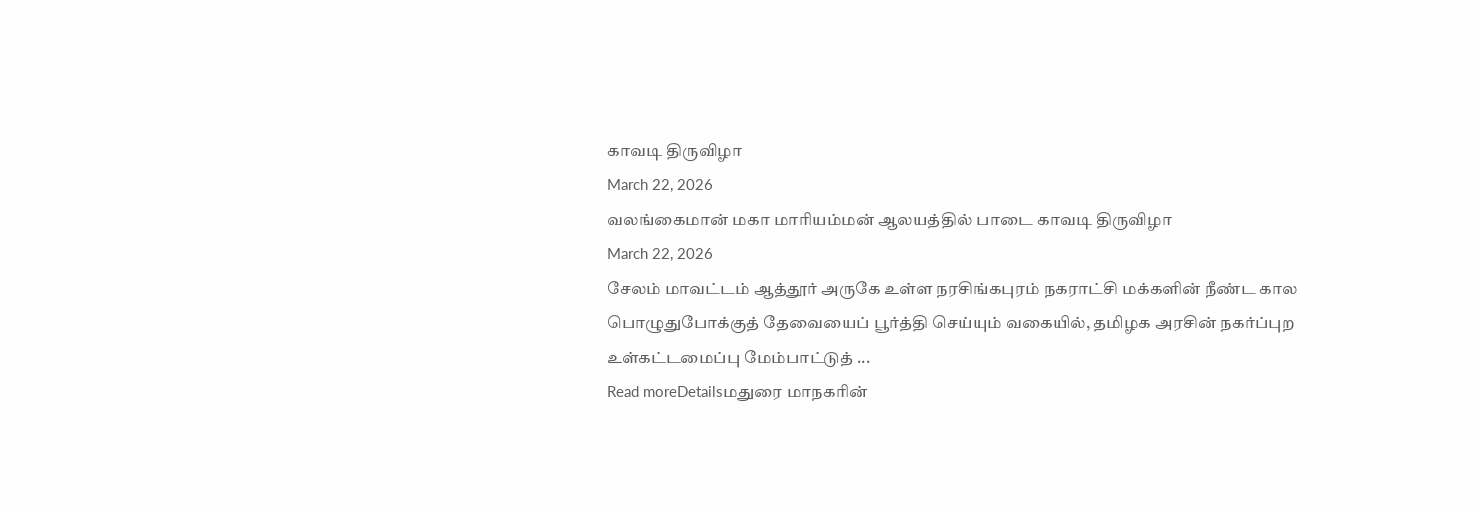காவடி திருவிழா
March 22, 2026
வலங்கைமான் மகா மாரியம்மன் ஆலயத்தில் பாடை காவடி திருவிழா
March 22, 2026
சேலம் மாவட்டம் ஆத்தூர் அருகே உள்ள நரசிங்கபுரம் நகராட்சி மக்களின் நீண்ட கால பொழுதுபோக்குத் தேவையைப் பூர்த்தி செய்யும் வகையில், தமிழக அரசின் நகர்ப்புற உள்கட்டமைப்பு மேம்பாட்டுத் ...
Read moreDetailsமதுரை மாநகரின்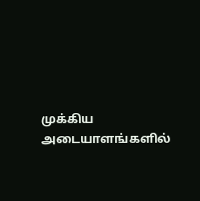முக்கிய அடையாளங்களில்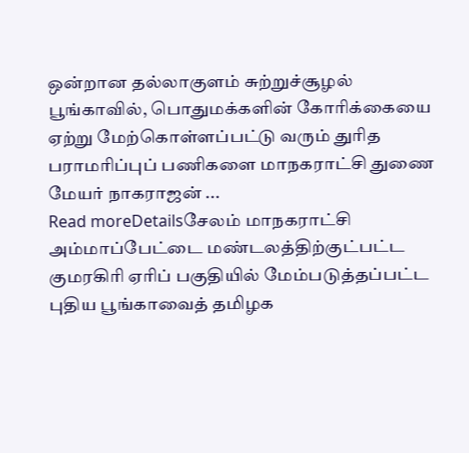ஒன்றான தல்லாகுளம் சுற்றுச்சூழல் பூங்காவில், பொதுமக்களின் கோரிக்கையை ஏற்று மேற்கொள்ளப்பட்டு வரும் துரித பராமரிப்புப் பணிகளை மாநகராட்சி துணை மேயர் நாகராஜன் ...
Read moreDetailsசேலம் மாநகராட்சி அம்மாப்பேட்டை மண்டலத்திற்குட்பட்ட குமரகிரி ஏரிப் பகுதியில் மேம்படுத்தப்பட்ட புதிய பூங்காவைத் தமிழக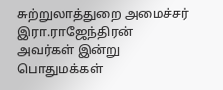சுற்றுலாத்துறை அமைச்சர் இரா.ராஜேந்திரன் அவர்கள் இன்று பொதுமக்கள்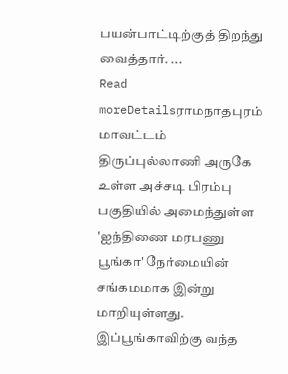பயன்பாட்டிற்குத் திறந்து வைத்தார். ...
Read moreDetailsராமநாதபுரம் மாவட்டம் திருப்புல்லாணி அருகே உள்ள அச்சடி பிரம்பு பகுதியில் அமைந்துள்ள 'ஐந்திணை மரபணு பூங்கா' நேர்மையின் சங்கமமாக இன்று மாறியுள்ளது. இப்பூங்காவிற்கு வந்த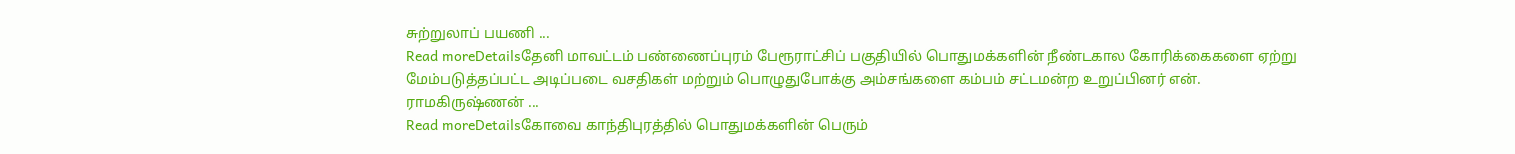சுற்றுலாப் பயணி ...
Read moreDetailsதேனி மாவட்டம் பண்ணைப்புரம் பேரூராட்சிப் பகுதியில் பொதுமக்களின் நீண்டகால கோரிக்கைகளை ஏற்று மேம்படுத்தப்பட்ட அடிப்படை வசதிகள் மற்றும் பொழுதுபோக்கு அம்சங்களை கம்பம் சட்டமன்ற உறுப்பினர் என். ராமகிருஷ்ணன் ...
Read moreDetailsகோவை காந்திபுரத்தில் பொதுமக்களின் பெரும்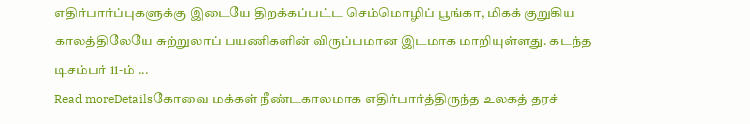எதிர்பார்ப்புகளுக்கு இடையே திறக்கப்பட்ட செம்மொழிப் பூங்கா, மிகக் குறுகிய காலத்திலேயே சுற்றுலாப் பயணிகளின் விருப்பமான இடமாக மாறியுள்ளது. கடந்த டிசம்பர் 11-ம் ...
Read moreDetailsகோவை மக்கள் நீண்டகாலமாக எதிர்பார்த்திருந்த உலகத் தரச்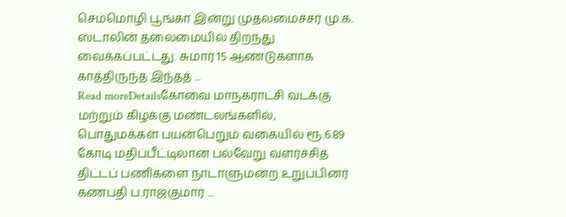செம்மொழி பூங்கா இன்று முதலமைச்சர் மு.க. ஸ்டாலின் தலைமையில் திறந்து வைக்கப்பட்டது. சுமார் 15 ஆண்டுகளாக காத்திருந்த இந்தத் ...
Read moreDetailsகோவை மாநகராட்சி வடக்கு மற்றும் கிழக்கு மண்டலங்களில், பொதுமக்கள் பயன்பெறும் வகையில் ரூ.6.89 கோடி மதிப்பீட்டிலான பல்வேறு வளர்ச்சித் திட்டப் பணிகளை நாடாளுமன்ற உறுப்பினர் கணபதி ப.ராஜ்குமார் ...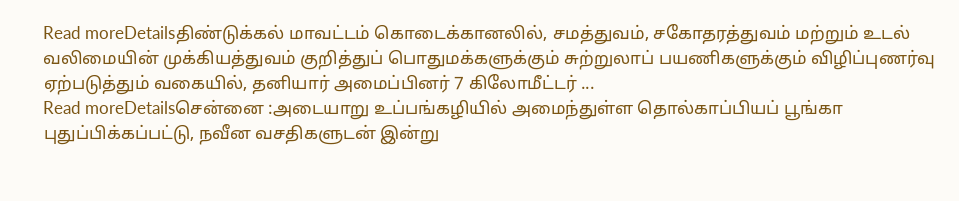Read moreDetailsதிண்டுக்கல் மாவட்டம் கொடைக்கானலில், சமத்துவம், சகோதரத்துவம் மற்றும் உடல் வலிமையின் முக்கியத்துவம் குறித்துப் பொதுமக்களுக்கும் சுற்றுலாப் பயணிகளுக்கும் விழிப்புணர்வு ஏற்படுத்தும் வகையில், தனியார் அமைப்பினர் 7 கிலோமீட்டர் ...
Read moreDetailsசென்னை :அடையாறு உப்பங்கழியில் அமைந்துள்ள தொல்காப்பியப் பூங்கா புதுப்பிக்கப்பட்டு, நவீன வசதிகளுடன் இன்று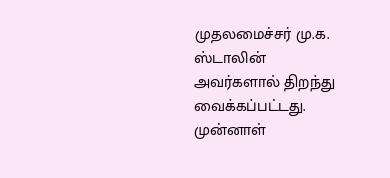முதலமைச்சர் மு.க. ஸ்டாலின் அவர்களால் திறந்து வைக்கப்பட்டது. முன்னாள்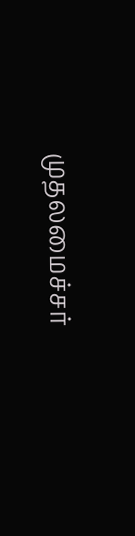முதலமைச்சர்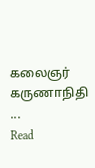கலைஞர் கருணாநிதி ...
Read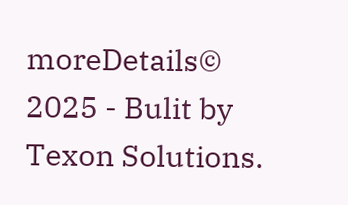moreDetails© 2025 - Bulit by Texon Solutions.